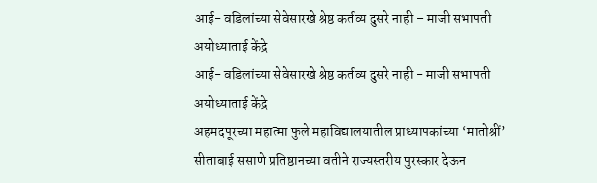आई- वडिलांच्या सेवेसारखे श्रेष्ठ कर्तव्य दुसरे नाही – माजी सभापती अयोध्याताई केंद्रे
आई- वडिलांच्या सेवेसारखे श्रेष्ठ कर्तव्य दुसरे नाही - माजी सभापती अयोध्याताई केंद्रे
अहमदपूरच्या महात्मा फुले महाविद्यालयातील प्राध्यापकांच्या ‘मातोश्रीं’ सीताबाई ससाणे प्रतिष्ठानच्या वतीने राज्यस्तरीय पुरस्कार देऊन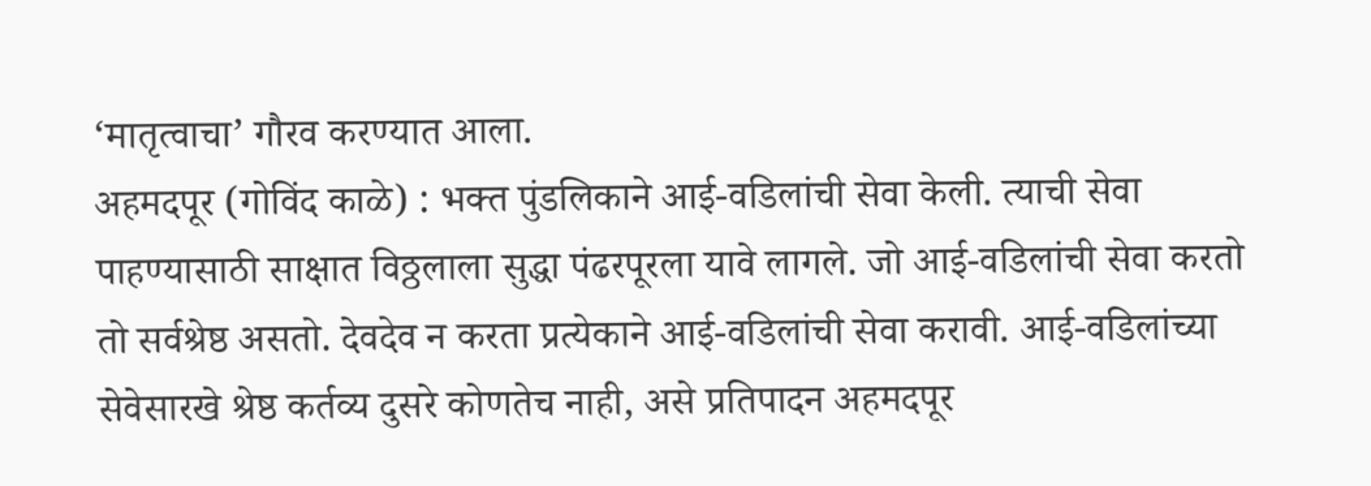‘मातृत्वाचा’ गौरव करण्यात आला.
अहमदपूर (गोविंद काळे) : भक्त पुंडलिकाने आई-वडिलांची सेवा केली. त्याची सेवा पाहण्यासाठी साक्षात विठ्ठलाला सुद्धा पंढरपूरला यावे लागले. जो आई-वडिलांची सेवा करतो तो सर्वश्रेष्ठ असतो. देवदेव न करता प्रत्येकाने आई-वडिलांची सेवा करावी. आई-वडिलांच्या सेवेसारखे श्रेष्ठ कर्तव्य दुसरे कोणतेच नाही, असे प्रतिपादन अहमदपूर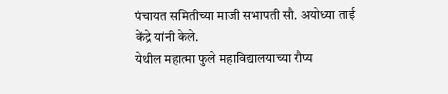पंचायत समितीच्या माजी सभापती सौ. अयोध्या ताई केंद्रे यांनी केले.
येथील महात्मा फुले महाविद्यालयाच्या रौप्य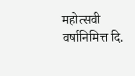महोत्सवी वर्षानिमित्त दि.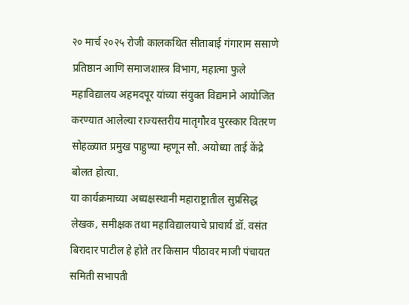२० मार्च २०२५ रोजी कालकथित सीताबाई गंगाराम ससाणे प्रतिष्ठान आणि समाजशास्त्र विभाग, महात्मा फुले महाविद्यालय अहमदपूर यांच्या संयुक्त विद्यमाने आयोजित करण्यात आलेल्या राज्यस्तरीय मातृगौरव पुरस्कार वितरण सोहळ्यात प्रमुख पाहुण्या म्हणून सौ. अयोध्या ताई केंद्रे बोलत होत्या.
या कार्यक्रमाच्या अध्यक्षस्थानी महाराष्ट्रातील सुप्रसिद्ध लेखक, समीक्षक तथा महाविद्यालयाचे प्राचार्य डॉ. वसंत बिरादार पाटील हे होते तर किसान पीठावर माजी पंचायत समिती सभापती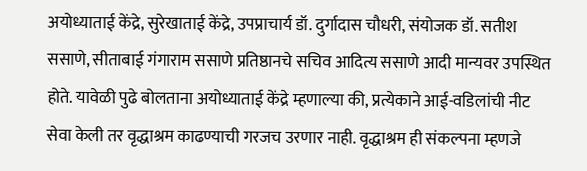अयोध्याताई केंद्रे, सुरेखाताई केंद्रे, उपप्राचार्य डॉ. दुर्गादास चौधरी, संयोजक डॉ. सतीश ससाणे, सीताबाई गंगाराम ससाणे प्रतिष्ठानचे सचिव आदित्य ससाणे आदी मान्यवर उपस्थित होते. यावेळी पुढे बोलताना अयोध्याताई केंद्रे म्हणाल्या की, प्रत्येकाने आई-वडिलांची नीट सेवा केली तर वृद्धाश्रम काढण्याची गरजच उरणार नाही. वृद्धाश्रम ही संकल्पना म्हणजे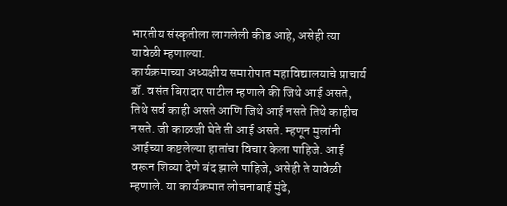भारतीय संस्कृतीला लागलेली कीड आहे, असेही त्या यावेळी म्हणाल्या.
कार्यक्रमाच्या अध्यक्षीय समारोपात महाविद्यालयाचे प्राचार्य डॉ. वसंत बिरादार पाटील म्हणाले की जिथे आई असते, तिथे सर्व काही असते आणि जिथे आई नसते तिथे काहीच नसते. जी काळजी घेते ती आई असते. म्हणून मुलांनी आईच्या कष्टलेल्या हातांचा विचार केला पाहिजे. आई वरून शिव्या देणे बंद झाले पाहिजे, असेही ते यावेळी म्हणाले. या कार्यक्रमात लोचनाबाई मुंढे,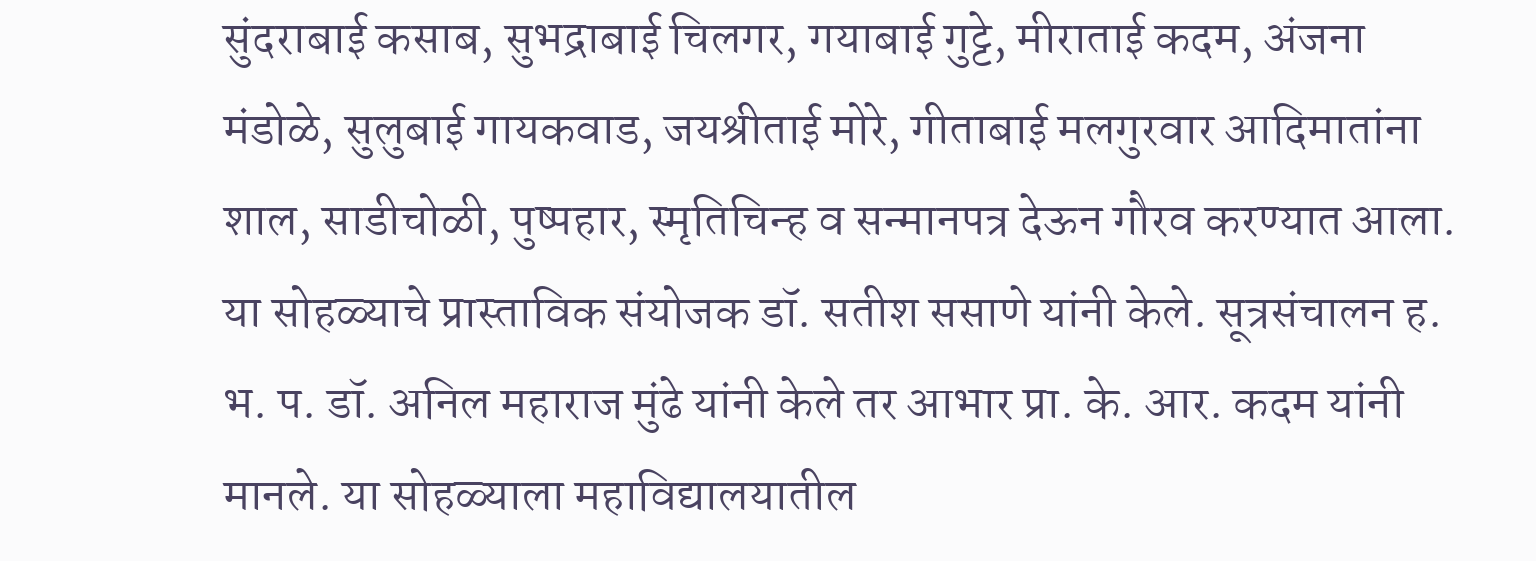सुंदराबाई कसाब, सुभद्राबाई चिलगर, गयाबाई गुट्टे, मीराताई कदम, अंजना मंडोळे, सुलुबाई गायकवाड, जयश्रीताई मोरे, गीताबाई मलगुरवार आदिमातांना शाल, साडीचोळी, पुष्पहार, स्मृतिचिन्ह व सन्मानपत्र देऊन गौरव करण्यात आला.
या सोहळ्याचे प्रास्ताविक संयोजक डॉ. सतीश ससाणे यांनी केले. सूत्रसंचालन ह. भ. प. डॉ. अनिल महाराज मुंढे यांनी केले तर आभार प्रा. के. आर. कदम यांनी मानले. या सोहळ्याला महाविद्यालयातील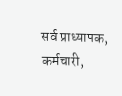सर्व प्राध्यापक, कर्मचारी,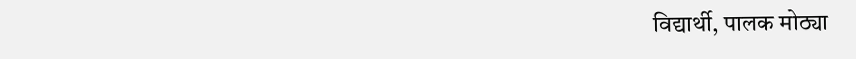विद्यार्थी, पालक मोठ्या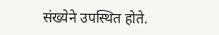संख्येने उपस्थित होते.